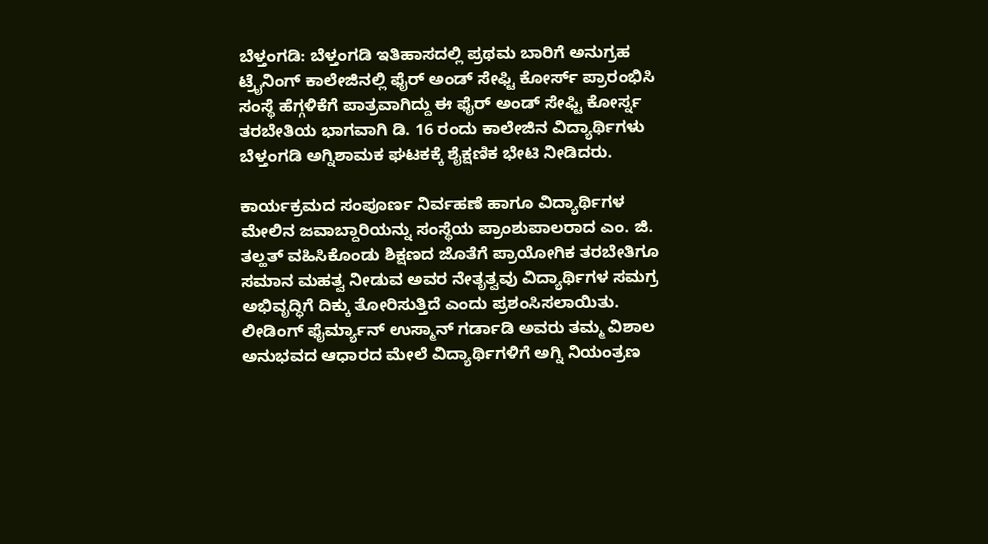ಬೆಳ್ತಂಗಡಿ: ಬೆಳ್ತಂಗಡಿ ಇತಿಹಾಸದಲ್ಲಿ ಪ್ರಥಮ ಬಾರಿಗೆ ಅನುಗ್ರಹ ಟ್ರೈನಿಂಗ್ ಕಾಲೇಜಿನಲ್ಲಿ ಫೈರ್ ಅಂಡ್ ಸೇಫ್ಟಿ ಕೋರ್ಸ್ ಪ್ರಾರಂಭಿಸಿ ಸಂಸ್ಥೆ ಹೆಗ್ಗಳಿಕೆಗೆ ಪಾತ್ರವಾಗಿದ್ದು ಈ ಫೈರ್ ಅಂಡ್ ಸೇಫ್ಟಿ ಕೋರ್ಸ್ನ ತರಬೇತಿಯ ಭಾಗವಾಗಿ ಡಿ. 16 ರಂದು ಕಾಲೇಜಿನ ವಿದ್ಯಾರ್ಥಿಗಳು ಬೆಳ್ತಂಗಡಿ ಅಗ್ನಿಶಾಮಕ ಘಟಕಕ್ಕೆ ಶೈಕ್ಷಣಿಕ ಭೇಟಿ ನೀಡಿದರು.

ಕಾರ್ಯಕ್ರಮದ ಸಂಪೂರ್ಣ ನಿರ್ವಹಣೆ ಹಾಗೂ ವಿದ್ಯಾರ್ಥಿಗಳ ಮೇಲಿನ ಜವಾಬ್ದಾರಿಯನ್ನು ಸಂಸ್ಥೆಯ ಪ್ರಾಂಶುಪಾಲರಾದ ಎಂ. ಜಿ. ತಲ್ಹತ್ ವಹಿಸಿಕೊಂಡು ಶಿಕ್ಷಣದ ಜೊತೆಗೆ ಪ್ರಾಯೋಗಿಕ ತರಬೇತಿಗೂ ಸಮಾನ ಮಹತ್ವ ನೀಡುವ ಅವರ ನೇತೃತ್ವವು ವಿದ್ಯಾರ್ಥಿಗಳ ಸಮಗ್ರ ಅಭಿವೃದ್ಧಿಗೆ ದಿಕ್ಕು ತೋರಿಸುತ್ತಿದೆ ಎಂದು ಪ್ರಶಂಸಿಸಲಾಯಿತು.
ಲೀಡಿಂಗ್ ಫೈರ್ಮ್ಯಾನ್ ಉಸ್ಮಾನ್ ಗರ್ಡಾಡಿ ಅವರು ತಮ್ಮ ವಿಶಾಲ ಅನುಭವದ ಆಧಾರದ ಮೇಲೆ ವಿದ್ಯಾರ್ಥಿಗಳಿಗೆ ಅಗ್ನಿ ನಿಯಂತ್ರಣ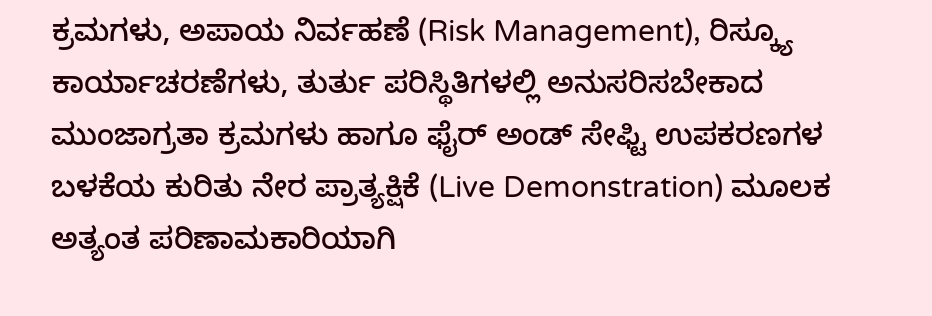ಕ್ರಮಗಳು, ಅಪಾಯ ನಿರ್ವಹಣೆ (Risk Management), ರಿಸ್ಕ್ಯೂ ಕಾರ್ಯಾಚರಣೆಗಳು, ತುರ್ತು ಪರಿಸ್ಥಿತಿಗಳಲ್ಲಿ ಅನುಸರಿಸಬೇಕಾದ ಮುಂಜಾಗ್ರತಾ ಕ್ರಮಗಳು ಹಾಗೂ ಫೈರ್ ಅಂಡ್ ಸೇಫ್ಟಿ ಉಪಕರಣಗಳ ಬಳಕೆಯ ಕುರಿತು ನೇರ ಪ್ರಾತ್ಯಕ್ಷಿಕೆ (Live Demonstration) ಮೂಲಕ ಅತ್ಯಂತ ಪರಿಣಾಮಕಾರಿಯಾಗಿ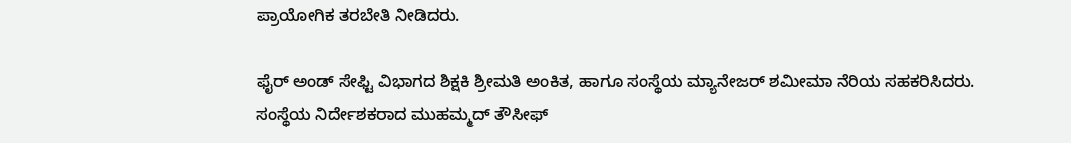ಪ್ರಾಯೋಗಿಕ ತರಬೇತಿ ನೀಡಿದರು.

ಫೈರ್ ಅಂಡ್ ಸೇಫ್ಟಿ ವಿಭಾಗದ ಶಿಕ್ಷಕಿ ಶ್ರೀಮತಿ ಅಂಕಿತ, ಹಾಗೂ ಸಂಸ್ಥೆಯ ಮ್ಯಾನೇಜರ್ ಶಮೀಮಾ ನೆರಿಯ ಸಹಕರಿಸಿದರು. ಸಂಸ್ಥೆಯ ನಿರ್ದೇಶಕರಾದ ಮುಹಮ್ಮದ್ ತೌಸೀಫ್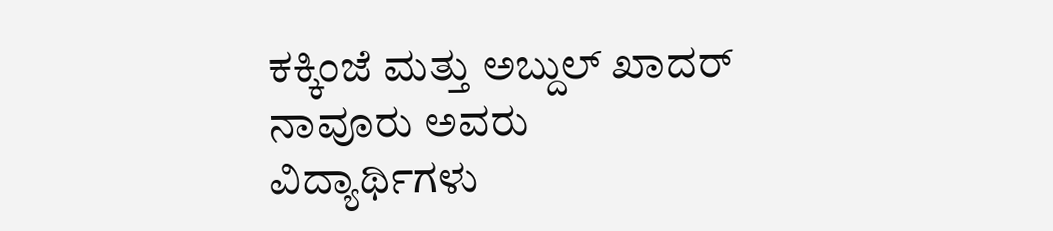ಕಕ್ಕಿಂಜೆ ಮತ್ತು ಅಬ್ದುಲ್ ಖಾದರ್ ನಾವೂರು ಅವರು ವಿದ್ಯಾರ್ಥಿಗಳು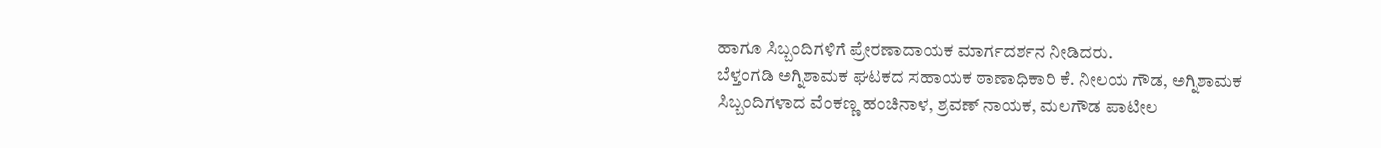ಹಾಗೂ ಸಿಬ್ಬಂದಿಗಳಿಗೆ ಪ್ರೇರಣಾದಾಯಕ ಮಾರ್ಗದರ್ಶನ ನೀಡಿದರು.
ಬೆಳ್ತಂಗಡಿ ಅಗ್ನಿಶಾಮಕ ಘಟಕದ ಸಹಾಯಕ ಠಾಣಾಧಿಕಾರಿ ಕೆ. ನೀಲಯ ಗೌಡ, ಅಗ್ನಿಶಾಮಕ ಸಿಬ್ಬಂದಿಗಳಾದ ವೆಂಕಣ್ಣ ಹಂಚಿನಾಳ, ಶ್ರವಣ್ ನಾಯಕ, ಮಲಗೌಡ ಪಾಟೀಲ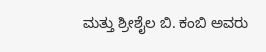ಮತ್ತು ಶ್ರೀಶೈಲ ಬಿ. ಕಂಬಿ ಅವರು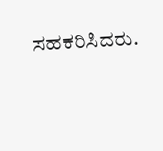ಸಹಕರಿಸಿದರು.